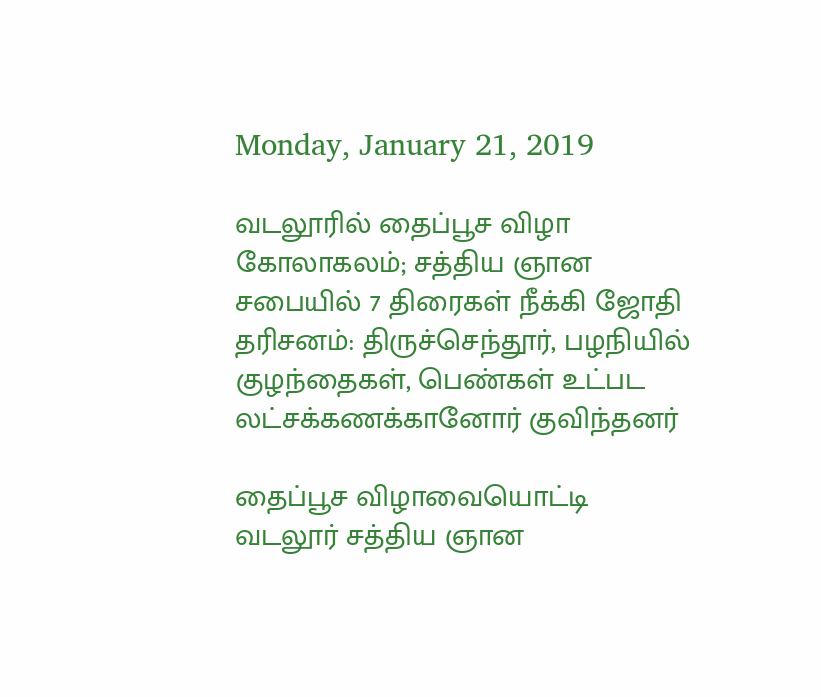Monday, January 21, 2019

வடலூரில் தைப்பூச விழா கோலாகலம்; சத்திய ஞான சபையில் 7 திரைகள் நீக்கி ஜோதி தரிசனம்: திருச்செந்தூர், பழநியில் குழந்தைகள், பெண்கள் உட்பட லட்சக்கணக்கானோர் குவிந்தனர்

தைப்பூச விழாவையொட்டி வடலூர் சத்திய ஞான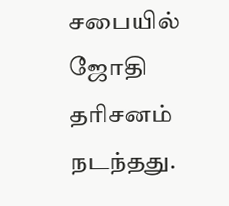சபையில் ஜோதி தரிசனம் நடந்தது.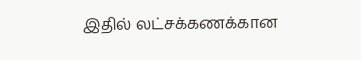இதில் லட்சக்கணக்கான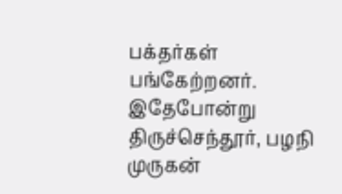பக்தர்கள் பங்கேற்றனர். இதேபோன்று திருச்செந்தூர், பழநி முருகன்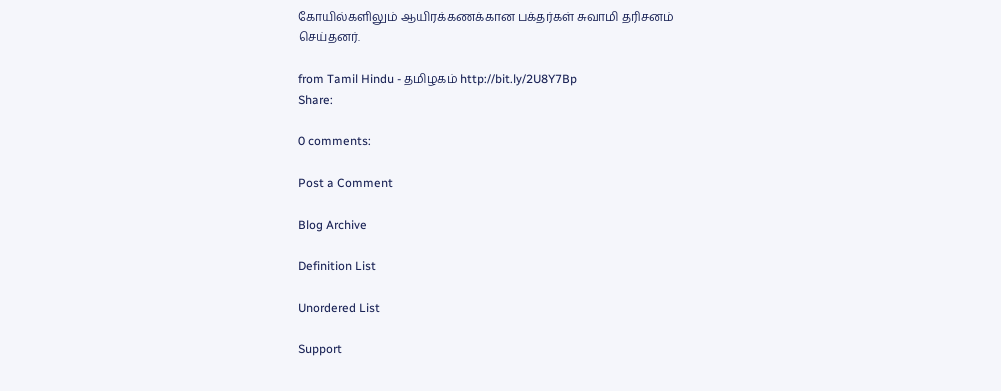கோயில்களிலும் ஆயிரக்கணக்கான பக்தர்கள் சுவாமி தரிசனம் செய்தனர்.

from Tamil Hindu - தமிழகம் http://bit.ly/2U8Y7Bp
Share:

0 comments:

Post a Comment

Blog Archive

Definition List

Unordered List

Support